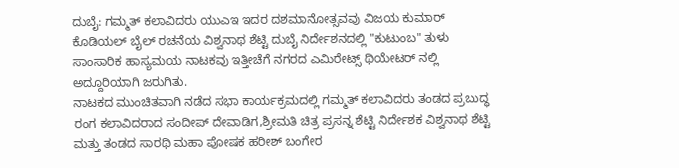ದುಬೈ: ಗಮ್ಮತ್ ಕಲಾವಿದರು ಯುಎಇ ಇದರ ದಶಮಾನೋತ್ಸವವು ವಿಜಯ ಕುಮಾರ್ ಕೊಡಿಯಲ್ ಬೈಲ್ ರಚನೆಯ ವಿಶ್ವನಾಥ ಶೆಟ್ಟಿ ದುಬೈ ನಿರ್ದೇಶನದಲ್ಲಿ "ಕುಟುಂಬ" ತುಳು ಸಾಂಸಾರಿಕ ಹಾಸ್ಯಮಯ ನಾಟಕವು ಇತ್ತೀಚೆಗೆ ನಗರದ ಎಮಿರೇಟ್ಸ್ ಥಿಯೇಟರ್ ನಲ್ಲಿ ಅದ್ದೂರಿಯಾಗಿ ಜರುಗಿತು.
ನಾಟಕದ ಮುಂಚಿತವಾಗಿ ನಡೆದ ಸಭಾ ಕಾರ್ಯಕ್ರಮದಲ್ಲಿ ಗಮ್ಮತ್ ಕಲಾವಿದರು ತಂಡದ ಪ್ರಬುದ್ಧ ರಂಗ ಕಲಾವಿದರಾದ ಸಂದೀಪ್ ದೇವಾಡಿಗ,ಶ್ರೀಮತಿ ಚಿತ್ರ ಪ್ರಸನ್ನ ಶೆಟ್ಟಿ ನಿರ್ದೇಶಕ ವಿಶ್ವನಾಥ ಶೆಟ್ಟಿ ಮತ್ತು ತಂಡದ ಸಾರಥಿ ಮಹಾ ಪೋಷಕ ಹರೀಶ್ ಬಂಗೇರ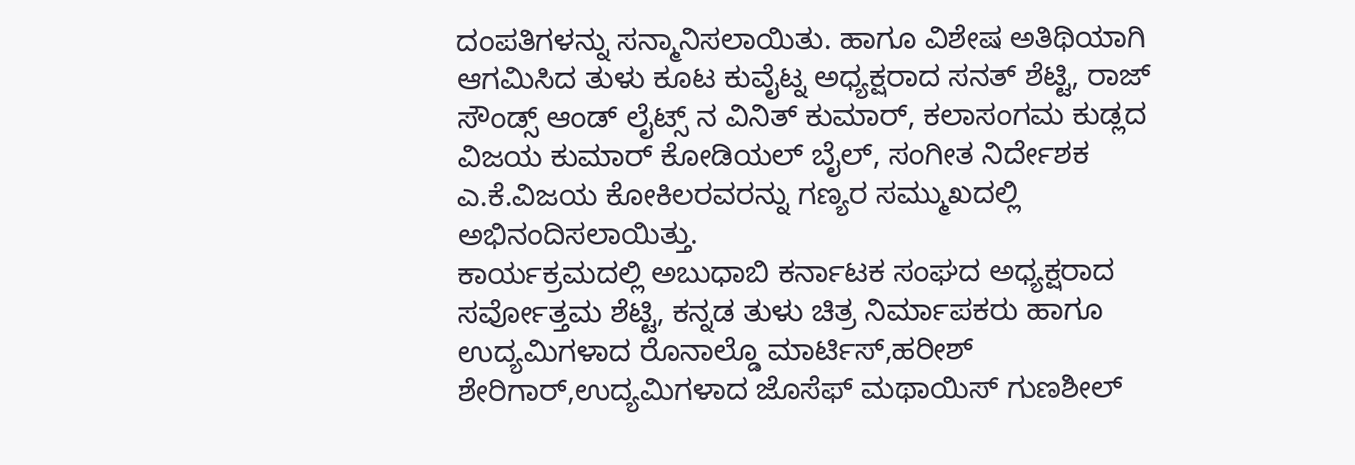ದಂಪತಿಗಳನ್ನು ಸನ್ಮಾನಿಸಲಾಯಿತು. ಹಾಗೂ ವಿಶೇಷ ಅತಿಥಿಯಾಗಿ ಆಗಮಿಸಿದ ತುಳು ಕೂಟ ಕುವೈಟ್ನ ಅಧ್ಯಕ್ಷರಾದ ಸನತ್ ಶೆಟ್ಟಿ, ರಾಜ್ ಸೌಂಡ್ಸ್ ಆಂಡ್ ಲೈಟ್ಸ್ ನ ವಿನಿತ್ ಕುಮಾರ್, ಕಲಾಸಂಗಮ ಕುಡ್ಲದ ವಿಜಯ ಕುಮಾರ್ ಕೋಡಿಯಲ್ ಬೈಲ್, ಸಂಗೀತ ನಿರ್ದೇಶಕ ಎ.ಕೆ.ವಿಜಯ ಕೋಕಿಲರವರನ್ನು ಗಣ್ಯರ ಸಮ್ಮುಖದಲ್ಲಿ ಅಭಿನಂದಿಸಲಾಯಿತ್ತು.
ಕಾರ್ಯಕ್ರಮದಲ್ಲಿ ಅಬುಧಾಬಿ ಕರ್ನಾಟಕ ಸಂಘದ ಅಧ್ಯಕ್ಷರಾದ ಸರ್ವೋತ್ತಮ ಶೆಟ್ಟಿ, ಕನ್ನಡ ತುಳು ಚಿತ್ರ ನಿರ್ಮಾಪಕರು ಹಾಗೂ ಉದ್ಯಮಿಗಳಾದ ರೊನಾಲ್ಡೊ ಮಾರ್ಟಿಸ್,ಹರೀಶ್ ಶೇರಿಗಾರ್,ಉದ್ಯಮಿಗಳಾದ ಜೊಸೆಫ್ ಮಥಾಯಿಸ್ ಗುಣಶೀಲ್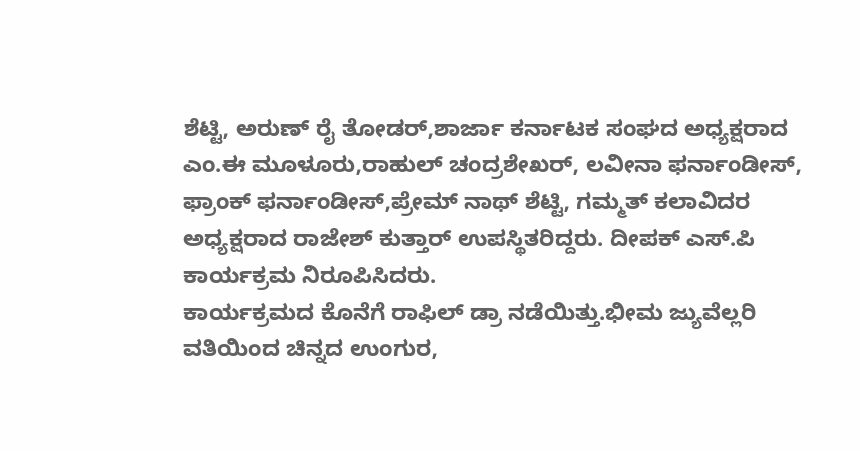ಶೆಟ್ಟಿ, ಅರುಣ್ ರೈ ತೋಡರ್,ಶಾರ್ಜಾ ಕರ್ನಾಟಕ ಸಂಘದ ಅಧ್ಯಕ್ಷರಾದ ಎಂ.ಈ ಮೂಳೂರು,ರಾಹುಲ್ ಚಂದ್ರಶೇಖರ್, ಲವೀನಾ ಫರ್ನಾಂಡೀಸ್, ಫ್ರಾಂಕ್ ಫರ್ನಾಂಡೀಸ್,ಪ್ರೇಮ್ ನಾಥ್ ಶೆಟ್ಟಿ, ಗಮ್ಮತ್ ಕಲಾವಿದರ ಅಧ್ಯಕ್ಷರಾದ ರಾಜೇಶ್ ಕುತ್ತಾರ್ ಉಪಸ್ಥಿತರಿದ್ದರು. ದೀಪಕ್ ಎಸ್.ಪಿ ಕಾರ್ಯಕ್ರಮ ನಿರೂಪಿಸಿದರು.
ಕಾರ್ಯಕ್ರಮದ ಕೊನೆಗೆ ರಾಫಿಲ್ ಡ್ರಾ ನಡೆಯಿತ್ತು.ಭೀಮ ಜ್ಯುವೆಲ್ಲರಿ ವತಿಯಿಂದ ಚಿನ್ನದ ಉಂಗುರ,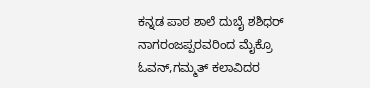ಕನ್ನಡ ಪಾಠ ಶಾಲೆ ದುಬೈ ಶಶಿಧರ್ ನಾಗರಂಜಪ್ಪರವರಿಂದ ಮೈಕ್ರೊ ಓವನ್,ಗಮ್ಮತ್ ಕಲಾವಿದರ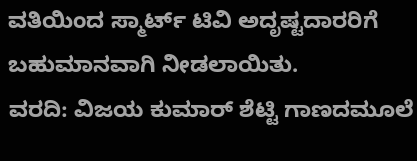ವತಿಯಿಂದ ಸ್ಮಾರ್ಟ್ ಟಿವಿ ಅದೃಷ್ಟದಾರರಿಗೆ ಬಹುಮಾನವಾಗಿ ನೀಡಲಾಯಿತು.
ವರದಿ: ವಿಜಯ ಕುಮಾರ್ ಶೆಟ್ಟಿ ಗಾಣದಮೂಲೆ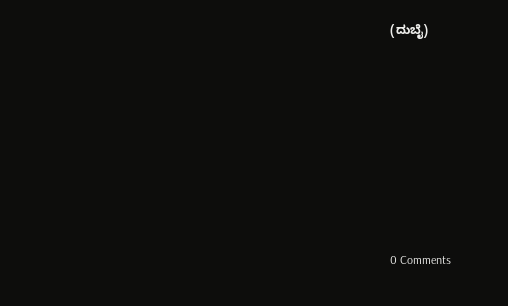(ದುಬೈ)









0 Comments